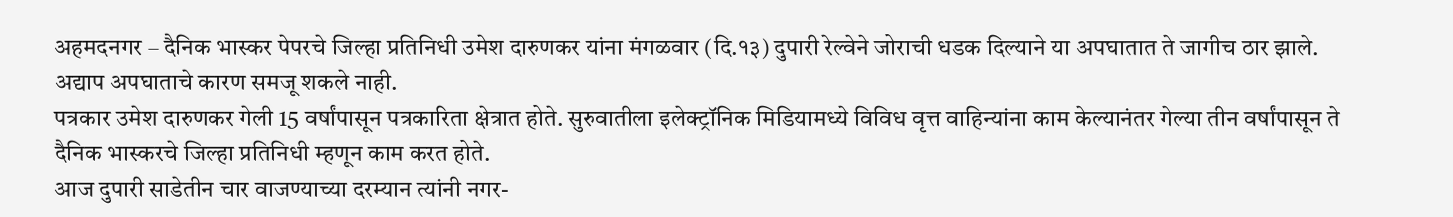अहमदनगर – दैनिक भास्कर पेपरचे जिल्हा प्रतिनिधी उमेश दारुणकर यांना मंगळवार (दि.१३) दुपारी रेल्वेने जोराची धडक दिल्याने या अपघातात ते जागीच ठार झाले. अद्याप अपघाताचे कारण समजू शकले नाही.
पत्रकार उमेश दारुणकर गेली 15 वर्षांपासून पत्रकारिता क्षेत्रात होते. सुरुवातीला इलेक्ट्रॉनिक मिडियामध्ये विविध वृत्त वाहिन्यांना काम केल्यानंतर गेल्या तीन वर्षांपासून ते दैनिक भास्करचे जिल्हा प्रतिनिधी म्हणून काम करत होते.
आज दुपारी साडेतीन चार वाजण्याच्या दरम्यान त्यांनी नगर-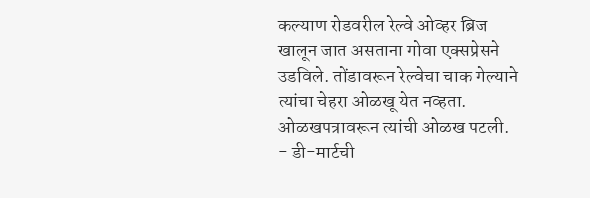कल्याण रोडवरील रेल्वे ओव्हर ब्रिज खालून जात असताना गोवा एक्सप्रेसने उडविले. तोंडावरून रेल्वेचा चाक गेल्याने त्यांचा चेहरा ओळखू येत नव्हता. ओळखपत्रावरून त्यांची ओळख पटली.
- डी-मार्टची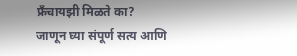फ्रँचायझी मिळते का? जाणून घ्या संपूर्ण सत्य आणि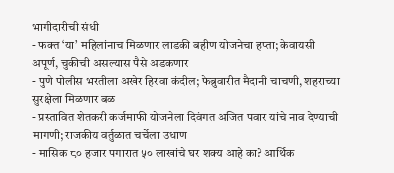भागीदारीची संधी
- फक्त ‘या’ महिलांनाच मिळणार लाडकी बहीण योजनेचा हप्ता; केवायसी अपूर्ण, चुकीची असल्यास पैसे अडकणार
- पुणे पोलीस भरतीला अखेर हिरवा कंदील; फेब्रुवारीत मैदानी चाचणी, शहराच्या सुरक्षेला मिळणार बळ
- प्रस्तावित शेतकरी कर्जमाफी योजनेला दिवंगत अजित पवार यांचे नाव देण्याची मागणी; राजकीय वर्तुळात चर्चेला उधाण
- मासिक ८० हजार पगारात ५० लाखांचे घर शक्य आहे का? आर्थिक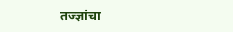तज्ज्ञांचा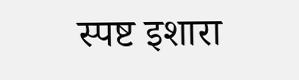स्पष्ट इशारा